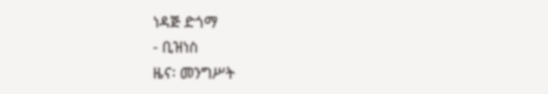ነዳጅ ድጎማ
- ቢዝነስ
ዜና፡ መንግሥት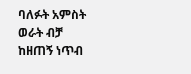ባለፉት አምስት ወራት ብቻ ከዘጠኝ ነጥብ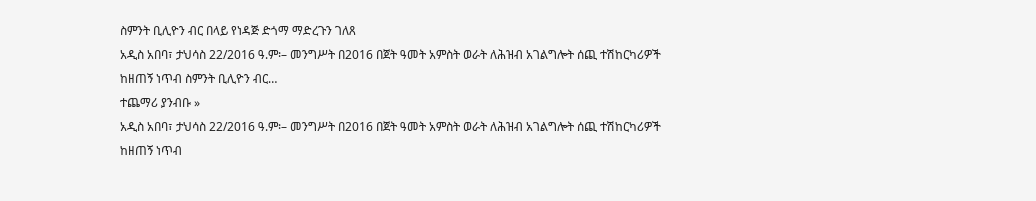ስምንት ቢሊዮን ብር በላይ የነዳጅ ድጎማ ማድረጉን ገለጸ
አዲስ አበባ፣ ታህሳስ 22/2016 ዓ.ም፡– መንግሥት በ2016 በጀት ዓመት አምስት ወራት ለሕዝብ አገልግሎት ሰጪ ተሽከርካሪዎች ከዘጠኝ ነጥብ ስምንት ቢሊዮን ብር…
ተጨማሪ ያንብቡ »
አዲስ አበባ፣ ታህሳስ 22/2016 ዓ.ም፡– መንግሥት በ2016 በጀት ዓመት አምስት ወራት ለሕዝብ አገልግሎት ሰጪ ተሽከርካሪዎች ከዘጠኝ ነጥብ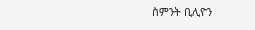ስምንት ቢሊዮን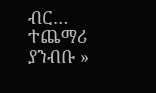ብር…
ተጨማሪ ያንብቡ »